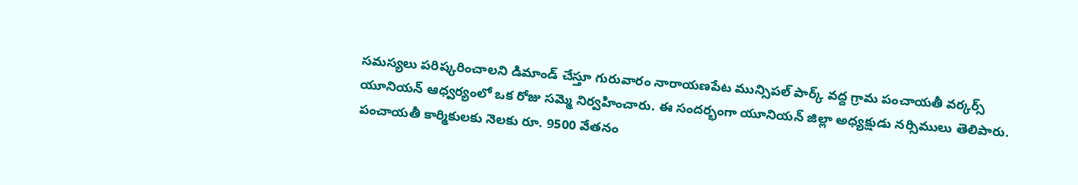సమస్యలు పరిష్కరించాలని డిమాండ్ చేస్తూ గురువారం నారాయణపేట మున్సిపల్ పార్క్ వద్ద గ్రామ పంచాయతీ వర్కర్స్ యూనియన్ ఆధ్వర్యంలో ఒక రోజు సమ్మె నిర్వహించారు. ఈ సందర్భంగా యూనియన్ జిల్లా అధ్యక్షుడు నర్సిములు తెలిపారు. పంచాయతీ కార్మికులకు నెలకు రూ. 9500 వేతనం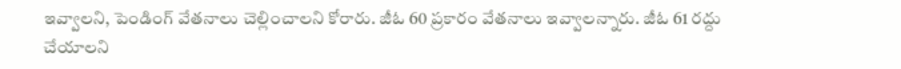ఇవ్వాలని, పెండింగ్ వేతనాలు చెల్లించాలని కోరారు. జీఓ 60 ప్రకారం వేతనాలు ఇవ్వాలన్నారు. జీఓ 61 రద్దు చేయాలని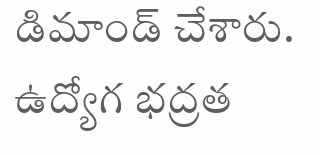డిమాండ్ చేశారు. ఉద్యోగ భద్రత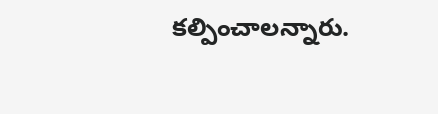కల్పించాలన్నారు.